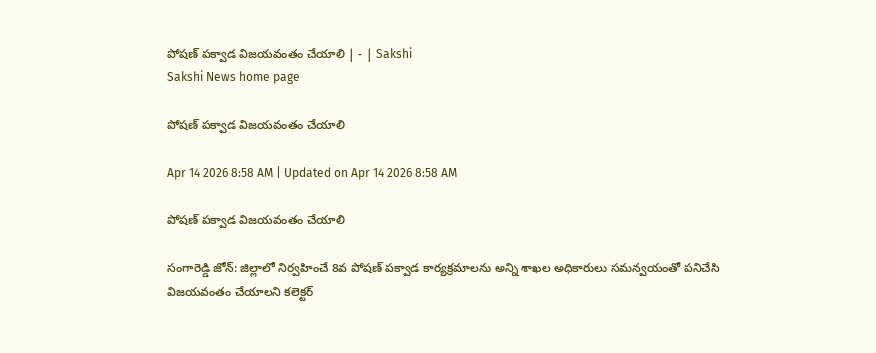పోషణ్‌ పక్వాడ విజయవంతం చేయాలి | - | Sakshi
Sakshi News home page

పోషణ్‌ పక్వాడ విజయవంతం చేయాలి

Apr 14 2026 8:58 AM | Updated on Apr 14 2026 8:58 AM

పోషణ్‌ పక్వాడ విజయవంతం చేయాలి

సంగారెడ్డి జోన్‌: జిల్లాలో నిర్వహించే 8వ పోషణ్‌ పక్వాడ కార్యక్రమాలను అన్ని శాఖల అధికారులు సమన్వయంతో పనిచేసి విజయవంతం చేయాలని కలెక్టర్‌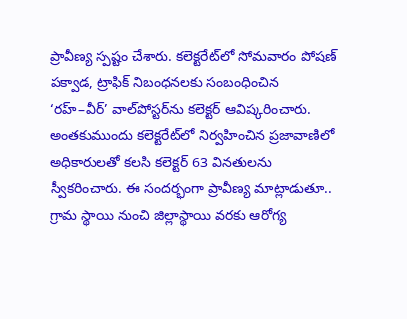ప్రావీణ్య స్పష్టం చేశారు. కలెక్టరేట్‌లో సోమవారం పోషణ్‌ పక్వాడ, ట్రాఫిక్‌ నిబంధనలకు సంబంధించిన ‘రహ్‌–వీర్‌’ వాల్‌పోస్టర్‌ను కలెక్టర్‌ ఆవిష్కరించారు. అంతకుముందు కలెక్టరేట్‌లో నిర్వహించిన ప్రజావాణిలో అధికారులతో కలసి కలెక్టర్‌ 63 వినతులను స్వీకరించారు. ఈ సందర్భంగా ప్రావీణ్య మాట్లాడుతూ.. గ్రామ స్థాయి నుంచి జిల్లాస్థాయి వరకు ఆరోగ్య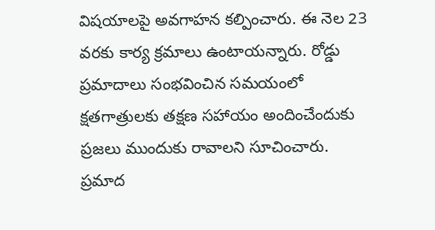విషయాలపై అవగాహన కల్పించారు. ఈ నెల 23 వరకు కార్య క్రమాలు ఉంటాయన్నారు. రోడ్డు ప్రమాదాలు సంభవించిన సమయంలో క్షతగాత్రులకు తక్షణ సహాయం అందించేందుకు ప్రజలు ముందుకు రావాలని సూచించారు. ప్రమాద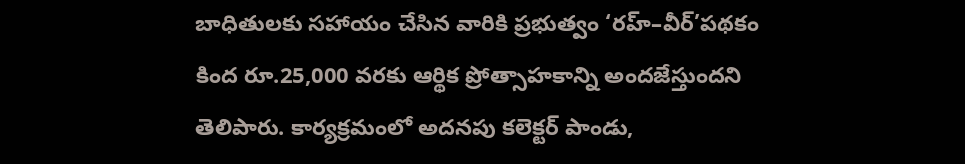బాధితులకు సహాయం చేసిన వారికి ప్రభుత్వం ‘రహ్‌–వీర్‌’పథకం కింద రూ.25,000 వరకు ఆర్థిక ప్రోత్సాహకాన్ని అందజేస్తుందని తెలిపారు. కార్యక్రమంలో అదనపు కలెక్టర్‌ పాండు,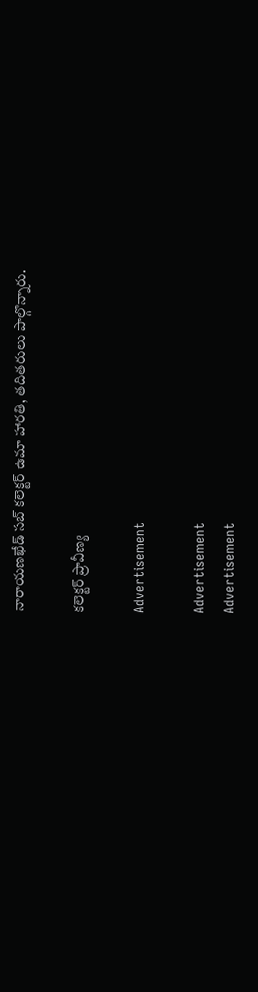నారాయణఖేడ్‌ సబ్‌ కలెక్టర్‌ ఉమా హారతి, తదితరులు పాల్గొన్నారు.

కలెక్టర్‌ ప్రావీణ్య

Advertisement

Advertisement
Advertisement